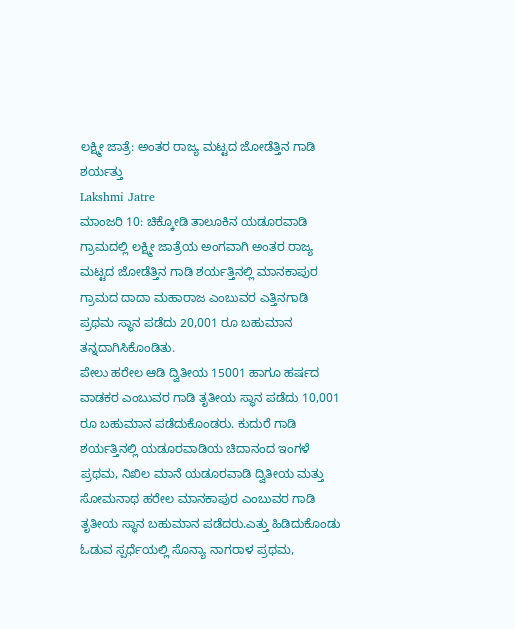ಲಕ್ಷ್ಮೀ ಜಾತ್ರೆ: ಅಂತರ ರಾಜ್ಯ ಮಟ್ಟದ ಜೋಡೆತ್ತಿನ ಗಾಡಿ ಶರ್ಯತ್ತು
Lakshmi Jatre
ಮಾಂಜರಿ 10: ಚಿಕ್ಕೋಡಿ ತಾಲೂಕಿನ ಯಡೂರವಾಡಿ ಗ್ರಾಮದಲ್ಲಿ ಲಕ್ಷ್ಮೀ ಜಾತ್ರೆಯ ಅಂಗವಾಗಿ ಅಂತರ ರಾಜ್ಯ ಮಟ್ಟದ ಜೋಡೆತ್ತಿನ ಗಾಡಿ ಶರ್ಯತ್ತಿನಲ್ಲಿ ಮಾನಕಾಪುರ ಗ್ರಾಮದ ದಾದಾ ಮಹಾರಾಜ ಎಂಬುವರ ಎತ್ತಿನಗಾಡಿ ಪ್ರಥಮ ಸ್ಥಾನ ಪಡೆದು 20,001 ರೂ ಬಹುಮಾನ ತನ್ನದಾಗಿಸಿಕೊಂಡಿತು.
ಪೇಲು ಹರೇಲ ಆಡಿ ದ್ವಿತೀಯ 15001 ಹಾಗೂ ಹರ್ಷದ ವಾಡಕರ ಎಂಬುವರ ಗಾಡಿ ತೃತೀಯ ಸ್ಥಾನ ಪಡೆದು 10,001 ರೂ ಬಹುಮಾನ ಪಡೆದುಕೊಂಡರು. ಕುದುರೆ ಗಾಡಿ ಶರ್ಯತ್ತಿನಲ್ಲಿ ಯಡೂರವಾಡಿಯ ಚಿದಾನಂದ ಇಂಗಳೆ ಪ್ರಥಮ, ನಿಖಿಲ ಮಾನೆ ಯಡೂರವಾಡಿ ದ್ವಿತೀಯ ಮತ್ತು ಸೋಮನಾಥ ಹರೇಲ ಮಾನಕಾಪುರ ಎಂಬುವರ ಗಾಡಿ ತೃತೀಯ ಸ್ಥಾನ ಬಹುಮಾನ ಪಡೆದರು.ಎತ್ತು ಹಿಡಿದುಕೊಂಡು ಓಡುವ ಸ್ಪರ್ಧೆಯಲ್ಲಿ ಸೊನ್ಯಾ ನಾಗರಾಳ ಪ್ರಥಮ,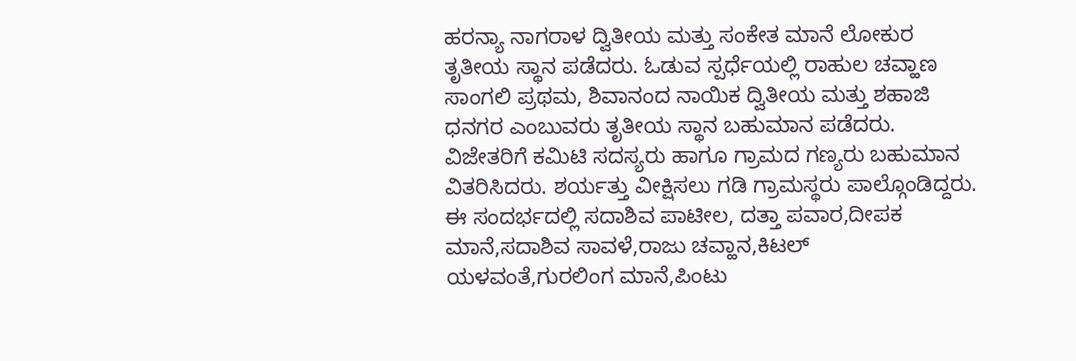ಹರನ್ಯಾ ನಾಗರಾಳ ದ್ವಿತೀಯ ಮತ್ತು ಸಂಕೇತ ಮಾನೆ ಲೋಕುರ ತೃತೀಯ ಸ್ಥಾನ ಪಡೆದರು. ಓಡುವ ಸ್ಪರ್ಧೆಯಲ್ಲಿ ರಾಹುಲ ಚವ್ಹಾಣ ಸಾಂಗಲಿ ಪ್ರಥಮ, ಶಿವಾನಂದ ನಾಯಿಕ ದ್ವಿತೀಯ ಮತ್ತು ಶಹಾಜಿ ಧನಗರ ಎಂಬುವರು ತೃತೀಯ ಸ್ಥಾನ ಬಹುಮಾನ ಪಡೆದರು. ವಿಜೇತರಿಗೆ ಕಮಿಟಿ ಸದಸ್ಯರು ಹಾಗೂ ಗ್ರಾಮದ ಗಣ್ಯರು ಬಹುಮಾನ ವಿತರಿಸಿದರು. ಶರ್ಯತ್ತು ವೀಕ್ಷಿಸಲು ಗಡಿ ಗ್ರಾಮಸ್ಥರು ಪಾಲ್ಗೊಂಡಿದ್ದರು.
ಈ ಸಂದರ್ಭದಲ್ಲಿ ಸದಾಶಿವ ಪಾಟೀಲ, ದತ್ತಾ ಪವಾರ,ದೀಪಕ ಮಾನೆ,ಸದಾಶಿವ ಸಾವಳೆ,ರಾಜು ಚವ್ಹಾನ,ಕಿಟಲ್ ಯಳವಂತೆ,ಗುರಲಿಂಗ ಮಾನೆ,ಪಿಂಟು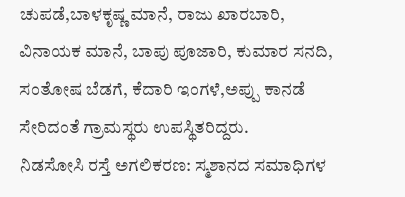ಚುಪಡೆ,ಬಾಳಕೃಷ್ಣ ಮಾನೆ, ರಾಜು ಖಾರಬಾರಿ, ವಿನಾಯಕ ಮಾನೆ, ಬಾಪು ಪೂಜಾರಿ, ಕುಮಾರ ಸನದಿ, ಸಂತೋಷ ಬೆಡಗೆ, ಕೆದಾರಿ ಇಂಗಳೆ,ಅಪ್ಪು ಕಾನಡೆ ಸೇರಿದಂತೆ ಗ್ರಾಮಸ್ಥರು ಉಪಸ್ಥಿತರಿದ್ದರು.
ನಿಡಸೋಸಿ ರಸ್ತೆ ಅಗಲಿಕರಣ: ಸ್ಮಶಾನದ ಸಮಾಧಿಗಳ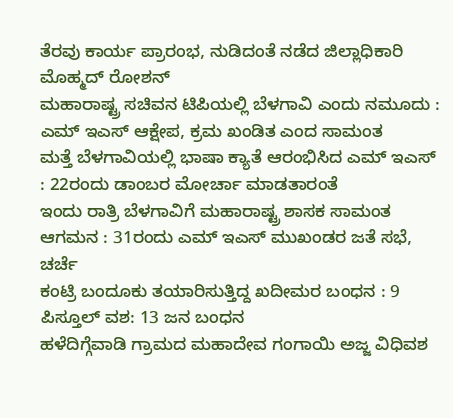ತೆರವು ಕಾರ್ಯ ಪ್ರಾರಂಭ, ನುಡಿದಂತೆ ನಡೆದ ಜಿಲ್ಲಾಧಿಕಾರಿ ಮೊಹ್ಮದ್ ರೋಶನ್
ಮಹಾರಾಷ್ಟ್ರ ಸಚಿವನ ಟಿಪಿಯಲ್ಲಿ ಬೆಳಗಾವಿ ಎಂದು ನಮೂದು : ಎಮ್ ಇಎಸ್ ಆಕ್ಷೇಪ, ಕ್ರಮ ಖಂಡಿತ ಎಂದ ಸಾಮಂತ
ಮತ್ತೆ ಬೆಳಗಾವಿಯಲ್ಲಿ ಭಾಷಾ ಕ್ಯಾತೆ ಆರಂಭಿಸಿದ ಎಮ್ ಇಎಸ್ : 22ರಂದು ಡಾಂಬರ ಮೋರ್ಚಾ ಮಾಡತಾರಂತೆ
ಇಂದು ರಾತ್ರಿ ಬೆಳಗಾವಿಗೆ ಮಹಾರಾಷ್ಟ್ರ ಶಾಸಕ ಸಾಮಂತ ಆಗಮನ : 31ರಂದು ಎಮ್ ಇಎಸ್ ಮುಖಂಡರ ಜತೆ ಸಭೆ, ಚರ್ಚೆ
ಕಂಟ್ರಿ ಬಂದೂಕು ತಯಾರಿಸುತ್ತಿದ್ದ ಖದೀಮರ ಬಂಧನ : 9 ಪಿಸ್ತೂಲ್ ವಶ: 13 ಜನ ಬಂಧನ
ಹಳೆದಿಗ್ಗೆವಾಡಿ ಗ್ರಾಮದ ಮಹಾದೇವ ಗಂಗಾಯಿ ಅಜ್ಜ ವಿಧಿವಶ